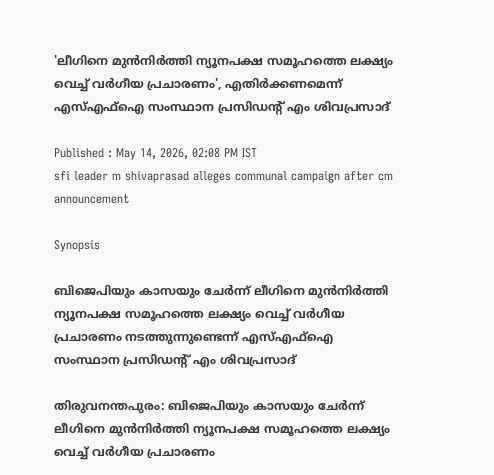'ലീഗിനെ മുൻനിർത്തി ന്യൂനപക്ഷ സമൂഹത്തെ ലക്ഷ്യം വെച്ച് വർഗീയ പ്രചാരണം', എതിർക്കണമെന്ന് എസ്എഫ്ഐ സംസ്ഥാന പ്രസിഡന്‍റ് എം ശിവപ്രസാദ്

Published : May 14, 2026, 02:08 PM IST
sfi leader m shivaprasad alleges communal campaign after cm announcement

Synopsis

ബിജെപിയും കാസയും ചേർന്ന് ലീഗിനെ മുൻനിർത്തി ന്യൂനപക്ഷ സമൂഹത്തെ ലക്ഷ്യം വെച്ച് വർഗീയ പ്രചാരണം നടത്തുന്നുണ്ടെന്ന് എസ്എഫ്ഐ സംസ്ഥാന പ്രസിഡന്‍റ് എം ശിവപ്രസാദ്

തിരുവനന്തപുരം: ബിജെപിയും കാസയും ചേർന്ന് ലീഗിനെ മുൻനിർത്തി ന്യൂനപക്ഷ സമൂഹത്തെ ലക്ഷ്യം വെച്ച് വർഗീയ പ്രചാരണം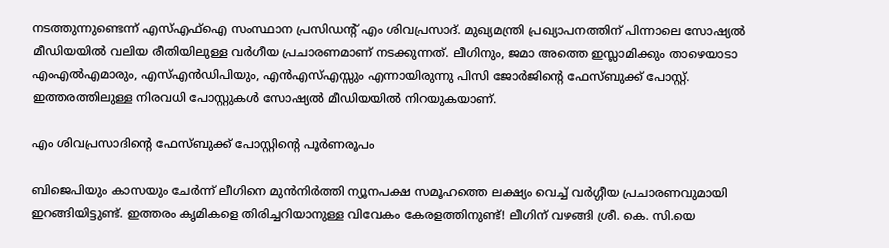നടത്തുന്നുണ്ടെന്ന് എസ്എഫ്ഐ സംസ്ഥാന പ്രസിഡന്‍റ് എം ശിവപ്രസാദ്. മുഖ്യമന്ത്രി പ്രഖ്യാപനത്തിന് പിന്നാലെ സോഷ്യല്‍ മീഡിയയില്‍ വലിയ രീതിയിലുള്ള വർഗീയ പ്രചാരണമാണ് നടക്കുന്നത്. ലീഗിനും, ജമാ അത്തെ ഇസ്ലാമിക്കും താഴെയാടാ എംഎൽഎമാരും, എസ്എൻഡിപിയും, എൻഎസ്എസ്സും എന്നായിരുന്നു പിസി ജോർജിന്‍റെ ഫേസ്ബുക്ക് പോസ്റ്റ്. ഇത്തരത്തിലുള്ള നിരവധി പോസ്റ്റുകൾ സോഷ്യല്‍ മീഡിയയില്‍ നിറയുകയാണ്.

എം ശിവപ്രസാദിന്‍റെ ഫേസ്ബുക്ക് പോസ്റ്റിന്‍റെ പൂർണരൂപം

ബിജെപിയും കാസയും ചേർന്ന് ലീഗിനെ മുൻനിർത്തി ന്യൂനപക്ഷ സമൂഹത്തെ ലക്ഷ്യം വെച്ച് വർഗ്ഗീയ പ്രചാരണവുമായി ഇറങ്ങിയിട്ടുണ്ട്. ഇത്തരം കൃമികളെ തിരിച്ചറിയാനുള്ള വിവേകം കേരളത്തിനുണ്ട്! ലീഗിന് വഴങ്ങി ശ്രീ. കെ. സി.യെ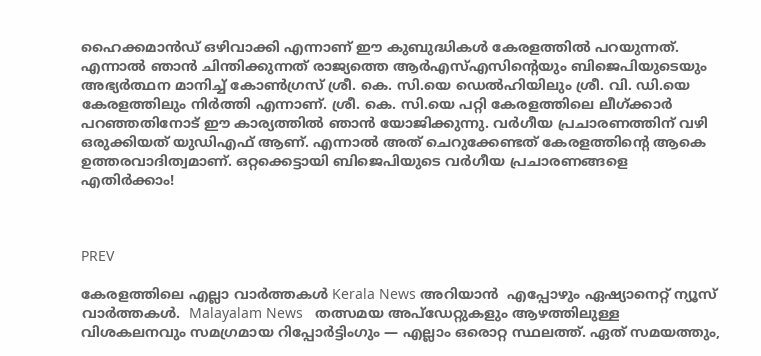ഹൈക്കമാൻഡ് ഒഴിവാക്കി എന്നാണ് ഈ കുബുദ്ധികൾ കേരളത്തിൽ പറയുന്നത്. എന്നാൽ ഞാൻ ചിന്തിക്കുന്നത് രാജ്യത്തെ ആർഎസ്എസിന്‍റെയും ബിജെപിയുടെയും അഭ്യർത്ഥന മാനിച്ച് കോൺഗ്രസ് ശ്രീ. കെ. സി.യെ ഡെൽഹിയിലും ശ്രീ. വി. ഡി.യെ കേരളത്തിലും നിർത്തി എന്നാണ്. ശ്രീ. കെ. സി.യെ പറ്റി കേരളത്തിലെ ലീഗ്ക്കാർ പറഞ്ഞതിനോട് ഈ കാര്യത്തിൽ ഞാൻ യോജിക്കുന്നു. വർഗീയ പ്രചാരണത്തിന് വഴി ഒരുക്കിയത് യുഡിഎഫ് ആണ്. എന്നാൽ അത് ചെറുക്കേണ്ടത് കേരളത്തിന്‍റെ ആകെ ഉത്തരവാദിത്വമാണ്. ഒറ്റക്കെട്ടായി ബിജെപിയുടെ വർഗീയ പ്രചാരണങ്ങളെ എതിർക്കാം!



PREV

കേരളത്തിലെ എല്ലാ വാർത്തകൾ Kerala News അറിയാൻ  എപ്പോഴും ഏഷ്യാനെറ്റ് ന്യൂസ് വാർത്തകൾ.  Malayalam News   തത്സമയ അപ്‌ഡേറ്റുകളും ആഴത്തിലുള്ള വിശകലനവും സമഗ്രമായ റിപ്പോർട്ടിംഗും — എല്ലാം ഒരൊറ്റ സ്ഥലത്ത്. ഏത് സമയത്തും,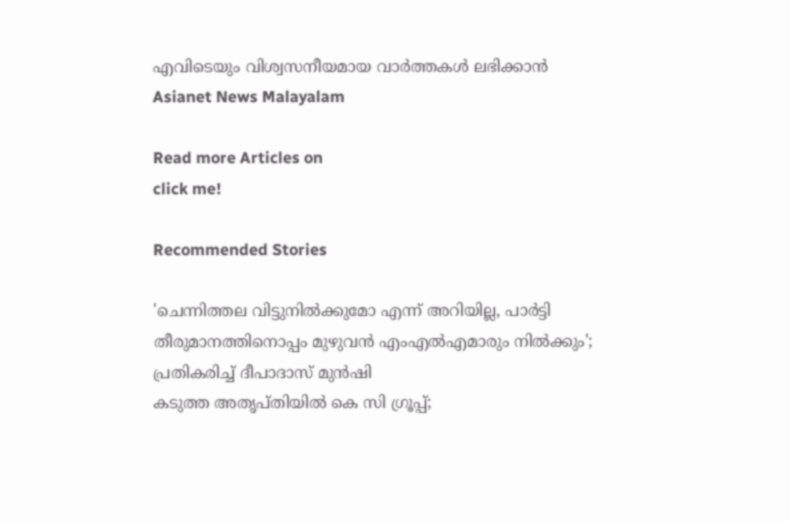എവിടെയും വിശ്വസനീയമായ വാർത്തകൾ ലഭിക്കാൻ Asianet News Malayalam

Read more Articles on
click me!

Recommended Stories

'ചെന്നിത്തല വിട്ടുനിൽക്കുമോ എന്ന് അറിയില്ല, പാർട്ടി തീരുമാനത്തിനൊപ്പം മുഴുവൻ എംഎൽഎമാരും നിൽക്കും'; പ്രതികരിച്ച് ദീപാദാസ് മുൻഷി
കടുത്ത അതൃപ്തിയിൽ കെ സി ഗ്രൂപ്പ്;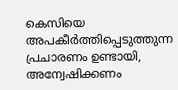കെസിയെ അപകീർത്തിപ്പെടുത്തുന്ന പ്രചാരണം ഉണ്ടായി, അന്വേഷിക്കണം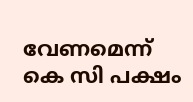വേണമെന്ന് കെ സി പക്ഷം